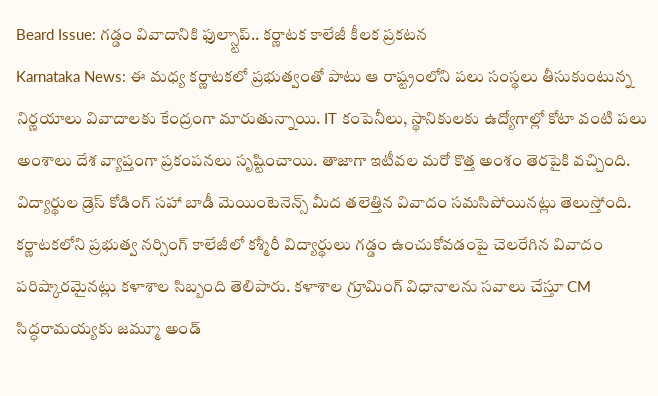Beard Issue: గడ్డం వివాదానికి ఫుల్స్టాప్.. కర్ణాటక కాలేజీ కీలక ప్రకటన
Karnataka News: ఈ మధ్య కర్ణాటకలో ప్రభుత్వంతో పాటు ఆ రాష్ట్రంలోని పలు సంస్థలు తీసుకుంటున్న నిర్ణయాలు వివాదాలకు కేంద్రంగా మారుతున్నాయి. IT కంపెనీలు, స్థానికులకు ఉద్యోగాల్లో కోటా వంటి పలు అంశాలు దేశ వ్యాప్తంగా ప్రకంపనలు సృష్టించాయి. తాజాగా ఇటీవల మరో కొత్త అంశం తెరపైకి వచ్చింది. విద్యార్థుల డ్రెస్ కోడింగ్ సహా బాడీ మెయింటెనెన్స్ మీద తలెత్తిన వివాదం సమసిపోయినట్లు తెలుస్తోంది.
కర్ణాటకలోని ప్రభుత్వ నర్సింగ్ కాలేజీలో కశ్మీరీ విద్యార్థులు గడ్డం ఉంచుకోవడంపై చెలరేగిన వివాదం పరిష్కారమైనట్లు కళాశాల సిబ్బంది తెలిపారు. కళాశాల గ్రూమింగ్ విధానాలను సవాలు చేస్తూ CM సిద్ధరామయ్యకు జమ్మూ అండ్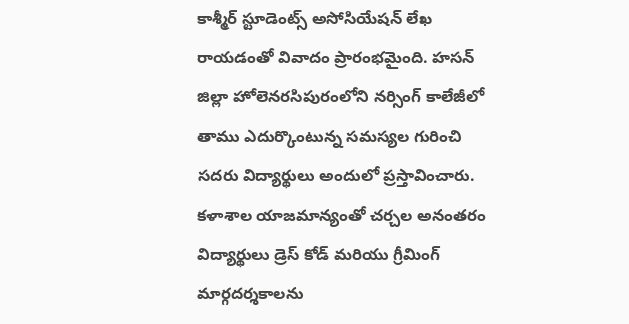కాశ్మీర్ స్టూడెంట్స్ అసోసియేషన్ లేఖ రాయడంతో వివాదం ప్రారంభమైంది. హసన్ జిల్లా హోలెనరసిపురంలోని నర్సింగ్ కాలేజీలో తాము ఎదుర్కొంటున్న సమస్యల గురించి సదరు విద్యార్థులు అందులో ప్రస్తావించారు. కళాశాల యాజమాన్యంతో చర్చల అనంతరం విద్యార్థులు డ్రెస్ కోడ్ మరియు గ్రీమింగ్ మార్గదర్శకాలను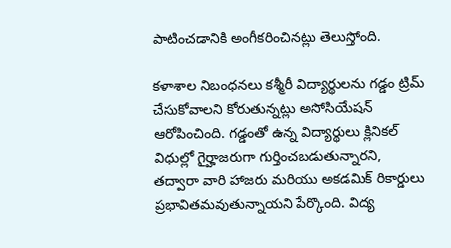పాటించడానికి అంగీకరించినట్లు తెలుస్తోంది.

కళాశాల నిబంధనలు కశ్మీరీ విద్యార్థులను గడ్డం ట్రిమ్ చేసుకోవాలని కోరుతున్నట్లు అసోసియేషన్ ఆరోపించింది. గడ్డంతో ఉన్న విద్యార్థులు క్లినికల్ విధుల్లో గైర్హాజరుగా గుర్తించబడుతున్నారని, తద్వారా వారి హాజరు మరియు అకడమిక్ రికార్డులు ప్రభావితమవుతున్నాయని పేర్కొంది. విద్య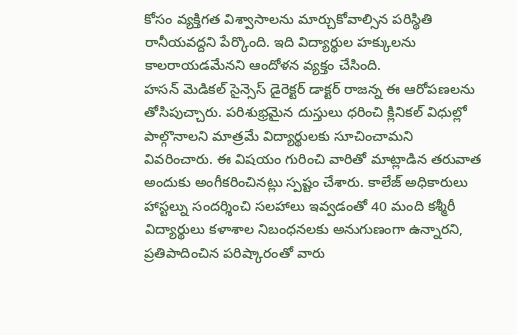కోసం వ్యక్తిగత విశ్వాసాలను మార్చుకోవాల్సిన పరిస్థితి రానీయవద్దని పేర్కొంది. ఇది విద్యార్థుల హక్కులను కాలరాయడమేనని ఆందోళన వ్యక్తం చేసింది.
హసన్ మెడికల్ సైన్సెస్ డైరెక్టర్ డాక్టర్ రాజన్న ఈ ఆరోపణలను తోసిపుచ్చారు. పరిశుభ్రమైన దుస్తులు ధరించి క్లినికల్ విధుల్లో పాల్గొనాలని మాత్రమే విద్యార్థులకు సూచించామని వివరించారు. ఈ విషయం గురించి వారితో మాట్లాడిన తరువాత అందుకు అంగీకరించినట్లు స్పష్టం చేశారు. కాలేజ్ అధికారులు హాస్టల్ను సందర్శించి సలహాలు ఇవ్వడంతో 40 మంది కశ్మీరీ విద్యార్థులు కళాశాల నిబంధనలకు అనుగుణంగా ఉన్నారని, ప్రతిపాదించిన పరిష్కారంతో వారు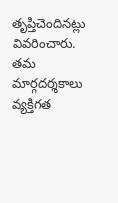తృప్తిచెందినట్లు వివరించారు. తమ మార్గదర్శకాలు వ్యక్తిగత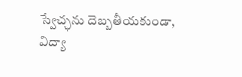స్వేచ్ఛను దెబ్బతీయకుండా, విద్యా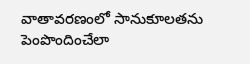వాతావరణంలో సానుకూలతను పెంపొందించేలా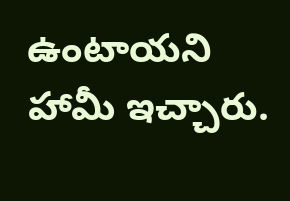ఉంటాయని హామీ ఇచ్చారు.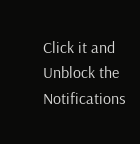Click it and Unblock the Notifications